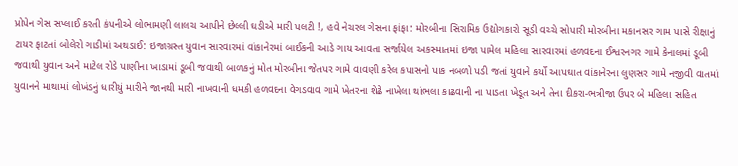પ્રોપેન ગેસ સપ્લાઈ કરતી કંપનીએ લોભામણી લાલચ આપીને છેલ્લી ઘડીએ મારી પલટી !, હવે નેચરલ ગેસના ફાંફા: મોરબીના સિરામિક ઉદ્યોગકારો સૂડી વચ્ચે સોપારી મોરબીના મકાનસર ગામ પાસે રીક્ષાનું ટાયર ફાટતાં બોલેરો ગાડીમાં અથડાઈ: ઇજાગ્રસ્ત યુવાન સારવારમાં વાંકાનેરમાં બાઈકની આડે ગાય આવતા સર્જાયેલ અકસ્માતમાં ઇજા પામેલ મહિલા સારવારમાં હળવદના ઈશ્વરનગર ગામે કેનાલમાં ડૂબી જવાથી યુવાન અને માટેલ રોડે પાણીના ખાડામાં ડૂબી જવાથી બાળકનું મોત મોરબીના જેતપર ગામે વાવણી કરેલ કપાસનો પાક નબળો પડી જતાં યુવાને કર્યો આપઘાત વાંકાનેરના લુણસર ગામે નજીવી વાતમાં યુવાનને માથામાં લોખંડનું ધારીયું મારીને જાનથી મારી નાખવાની ધમકી હળવદના વેગડવાવ ગામે ખેતરના શેઢે નાખેલા થાંભલા કાઢવાની ના પાડતા ખેડૂત અને તેના દીકરા-ભત્રીજા ઉપર બે મહિલા સહિત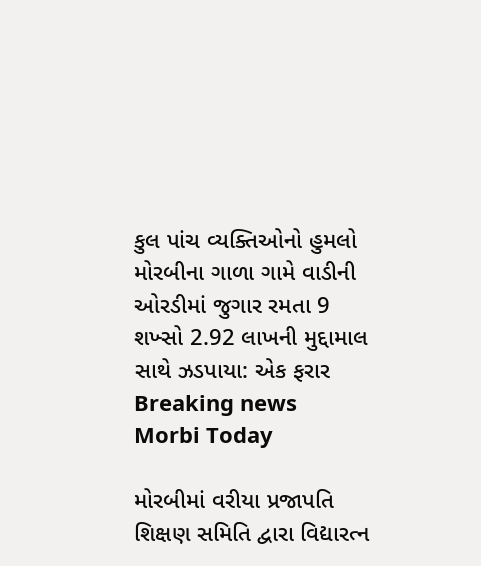કુલ પાંચ વ્યક્તિઓનો હુમલો મોરબીના ગાળા ગામે વાડીની ઓરડીમાં જુગાર રમતા 9 શખ્સો 2.92 લાખની મુદ્દામાલ સાથે ઝડપાયા: એક ફરાર
Breaking news
Morbi Today

મોરબીમાં વરીયા પ્રજાપતિ શિક્ષણ સમિતિ દ્વારા વિદ્યારત્ન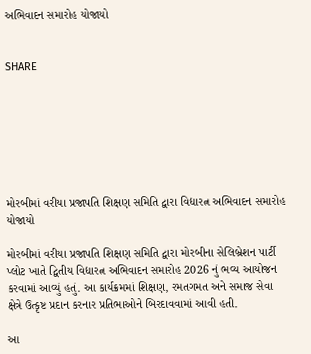અભિવાદન સમારોહ યોજાયો


SHARE







મોરબીમાં વરીયા પ્રજાપતિ શિક્ષણ સમિતિ દ્વારા વિદ્યારત્ન અભિવાદન સમારોહ યોજાયો

મોરબીમાં વરીયા પ્રજાપતિ શિક્ષણ સમિતિ દ્વારા મોરબીના સેલિબ્રેશન પાર્ટી પ્લોટ ખાતે દ્વિતીય વિદ્યારત્ન અભિવાદન સમારોહ 2026 નું ભવ્ય આયોજન કરવામાં આવ્યું હતું. આ કાર્યક્રમમાં શિક્ષણ, રમતગમત અને સમાજ સેવા ક્ષેત્રે ઉત્કૃષ્ટ પ્રદાન કરનાર પ્રતિભાઓને બિરદાવવામાં આવી હતી.

આ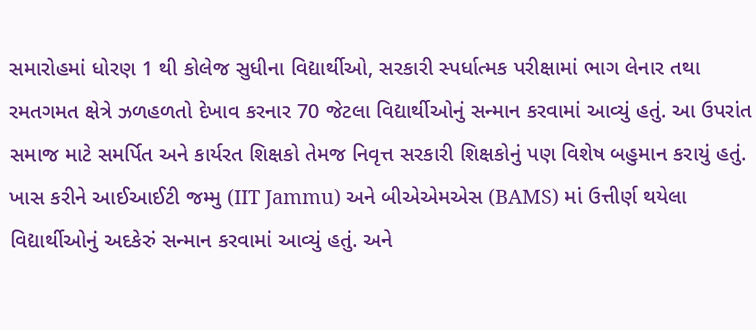સમારોહમાં ધોરણ 1 થી કોલેજ સુધીના વિદ્યાર્થીઓ, સરકારી સ્પર્ધાત્મક પરીક્ષામાં ભાગ લેનાર તથા રમતગમત ક્ષેત્રે ઝળહળતો દેખાવ કરનાર 70 જેટલા વિદ્યાર્થીઓનું સન્માન કરવામાં આવ્યું હતું. આ ઉપરાંત સમાજ માટે સમર્પિત અને કાર્યરત શિક્ષકો તેમજ નિવૃત્ત સરકારી શિક્ષકોનું પણ વિશેષ બહુમાન કરાયું હતું. ખાસ કરીને આઈઆઈટી જમ્મુ (IIT Jammu) અને બીએએમએસ (BAMS) માં ઉત્તીર્ણ થયેલા વિદ્યાર્થીઓનું અદકેરું સન્માન કરવામાં આવ્યું હતું. અને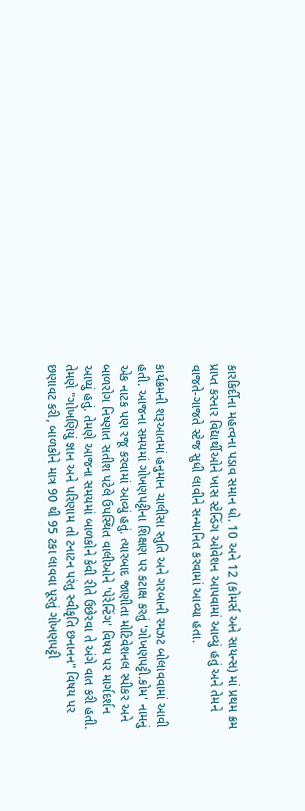કારકિર્દીના મહત્વના પડાવ સમાન ધો. 10 અને 12 (કોમર્સ અને સાયન્સ) માં પ્રથમ ક્રમ પ્રાપ્ત કરનાર વિદ્યાર્થીઓને ખાસ સ્ટેન્ડિંગ ઓવેશન આપવામાં આવ્યું હતું અને તેમને વાજતે-ગાજતે સ્ટેજ સુધી લાવીને સન્માનિત કરવામાં આવ્યા હતા.

કાર્યક્રમની શરૂઆતમાં હનુમાન ચાલીસા સ્તુતિ અને ગરબાની રમઝટ બોલાવવામાં આવી હતી. આજના સમયમાં ગોખણપટ્ટીના શિક્ષણ પર કટાક્ષ કરતું 'ગોખણપટ્ટી.કોમ' નામનું એક નાટક પણ રજૂ કરવામાં આવ્યું હતું. ત્યારબાદ જાણીતા મોટિવેશનલ સ્પીકર અને બાળરોગ નિષ્ણાત સતીશ પટેલે ઉપસ્થિત વાલીઓને 'પેરેન્ટિંગ' વિષય પર માર્ગદર્શન આપ્યું હતું. તેમણે આજના સમયમાં બાળકોને કેવી રીતે ઉછેરવા તે અંગે વાત કરી હતી. તેમણે "ગોખણિયું જ્ઞાન અને પરિણામ તો ટનાટન પરંતુ સ્વીકૃતિ છનાનન" વિષય પર છણાવટ કરી, બાળકોને માત્ર 90 થી 95 ટકા લાવવા પૂરતું ગોખણપટ્ટી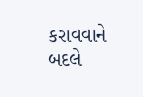કરાવવાને બદલે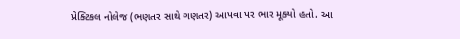પ્રેક્ટિકલ નોલેજ (ભણતર સાથે ગણતર) આપવા પર ભાર મૂક્યો હતો. આ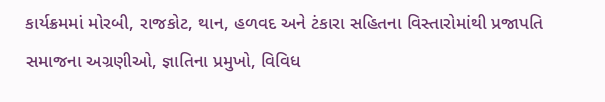કાર્યક્રમમાં મોરબી, રાજકોટ, થાન, હળવદ અને ટંકારા સહિતના વિસ્તારોમાંથી પ્રજાપતિ સમાજના અગ્રણીઓ, જ્ઞાતિના પ્રમુખો, વિવિધ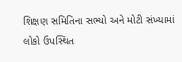શિક્ષણ સમિતિના સભ્યો અને મોટી સંખ્યામાં લોકો ઉપસ્થિત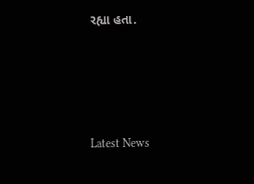રહ્યા હતા.






Latest News